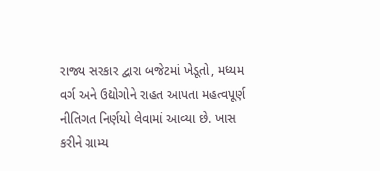રાજ્ય સરકાર દ્વારા બજેટમાં ખેડૂતો, મધ્યમ વર્ગ અને ઉદ્યોગોને રાહત આપતા મહત્વપૂર્ણ નીતિગત નિર્ણયો લેવામાં આવ્યા છે. ખાસ કરીને ગ્રામ્ય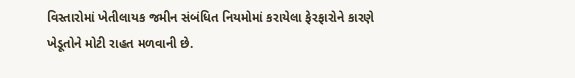વિસ્તારોમાં ખેતીલાયક જમીન સંબંધિત નિયમોમાં કરાયેલા ફેરફારોને કારણે ખેડૂતોને મોટી રાહત મળવાની છે.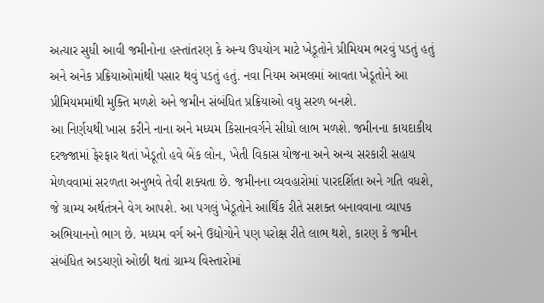અત્યાર સુધી આવી જમીનોના હસ્તાંતરણ કે અન્ય ઉપયોગ માટે ખેડૂતોને પ્રીમિયમ ભરવું પડતું હતું અને અનેક પ્રક્રિયાઓમાંથી પસાર થવું પડતું હતું. નવા નિયમ અમલમાં આવતા ખેડૂતોને આ પ્રીમિયમમાંથી મુક્તિ મળશે અને જમીન સંબંધિત પ્રક્રિયાઓ વધુ સરળ બનશે.
આ નિર્ણયથી ખાસ કરીને નાના અને મધ્યમ કિસાનવર્ગને સીધો લાભ મળશે. જમીનના કાયદાકીય દરજ્જામાં ફેરફાર થતાં ખેડૂતો હવે બેંક લોન, ખેતી વિકાસ યોજના અને અન્ય સરકારી સહાય મેળવવામાં સરળતા અનુભવે તેવી શક્યતા છે. જમીનના વ્યવહારોમાં પારદર્શિતા અને ગતિ વધશે, જે ગ્રામ્ય અર્થતંત્રને વેગ આપશે. આ પગલું ખેડૂતોને આર્થિક રીતે સશક્ત બનાવવાના વ્યાપક અભિયાનનો ભાગ છે. મધ્યમ વર્ગ અને ઉદ્યોગોને પણ પરોક્ષ રીતે લાભ થશે, કારણ કે જમીન સંબંધિત અડચણો ઓછી થતાં ગ્રામ્ય વિસ્તારોમાં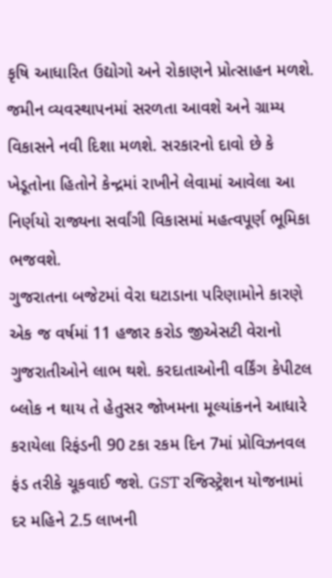કૃષિ આધારિત ઉદ્યોગો અને રોકાણને પ્રોત્સાહન મળશે.
જમીન વ્યવસ્થાપનમાં સરળતા આવશે અને ગ્રામ્ય વિકાસને નવી દિશા મળશે. સરકારનો દાવો છે કે ખેડૂતોના હિતોને કેન્દ્રમાં રાખીને લેવામાં આવેલા આ નિર્ણયો રાજ્યના સર્વાંગી વિકાસમાં મહત્વપૂર્ણ ભૂમિકા ભજવશે.
ગુજરાતના બજેટમાં વેરા ઘટાડાના પરિણામોને કારણે એક જ વર્ષમાં 11 હજાર કરોડ જીએસટી વેરાનો ગુજરાતીઓને લાભ થશે. કરદાતાઓની વર્કિંગ કેપીટલ બ્લોક ન થાય તે હેતુસર જોખમના મૂલ્યાંકનને આધારે કરાયેલા રિફંડની 90 ટકા રકમ દિન 7માં પ્રોવિઝનવલ ફંડ તરીકે ચૂકવાઈ જશે. GST રજિસ્ટ્રેશન યોજનામાં દર મહિને 2.5 લાખની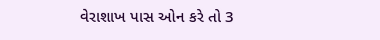વેરાશાખ પાસ ઓન કરે તો 3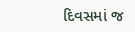દિવસમાં જ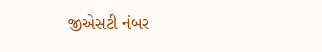જીએસટી નંબર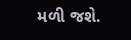મળી જશે.